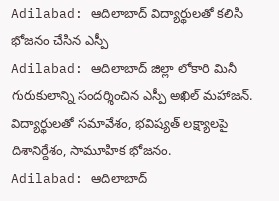Adilabad: ఆదిలాబాద్ విద్యార్థులతో కలిసి భోజనం చేసిన ఎస్పీ
Adilabad: ఆదిలాబాద్ జిల్లా లోకారి మినీ గురుకులాన్ని సందర్శించిన ఎస్పీ అఖిల్ మహాజన్. విద్యార్థులతో సమావేశం, భవిష్యత్ లక్ష్యాలపై దిశానిర్దేశం, సామూహిక భోజనం.
Adilabad: ఆదిలాబాద్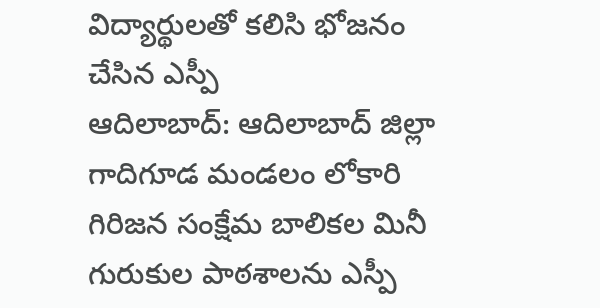విద్యార్థులతో కలిసి భోజనం చేసిన ఎస్పీ
ఆదిలాబాద్: ఆదిలాబాద్ జిల్లా గాదిగూడ మండలం లోకారి గిరిజన సంక్షేమ బాలికల మినీ గురుకుల పాఠశాలను ఎస్పీ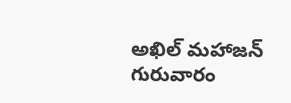అఖిల్ మహాజన్ గురువారం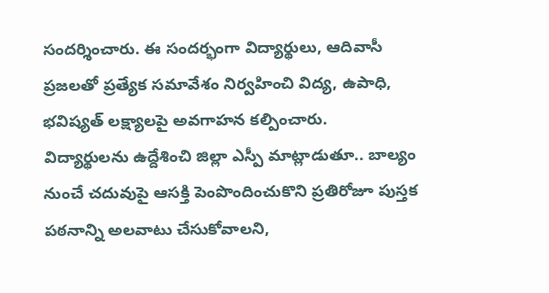సందర్శించారు. ఈ సందర్భంగా విద్యార్థులు, ఆదివాసీ ప్రజలతో ప్రత్యేక సమావేశం నిర్వహించి విద్య, ఉపాధి, భవిష్యత్ లక్ష్యాలపై అవగాహన కల్పించారు.
విద్యార్థులను ఉద్దేశించి జిల్లా ఎస్పీ మాట్లాడుతూ.. బాల్యం నుంచే చదువుపై ఆసక్తి పెంపొందించుకొని ప్రతిరోజూ పుస్తక పఠనాన్ని అలవాటు చేసుకోవాలని,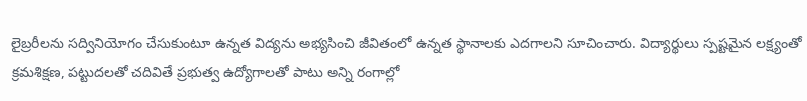లైబ్రరీలను సద్వినియోగం చేసుకుంటూ ఉన్నత విద్యను అభ్యసించి జీవితంలో ఉన్నత స్థానాలకు ఎదగాలని సూచించారు. విద్యార్థులు స్పష్టమైన లక్ష్యంతో క్రమశిక్షణ, పట్టుదలతో చదివితే ప్రభుత్వ ఉద్యోగాలతో పాటు అన్ని రంగాల్లో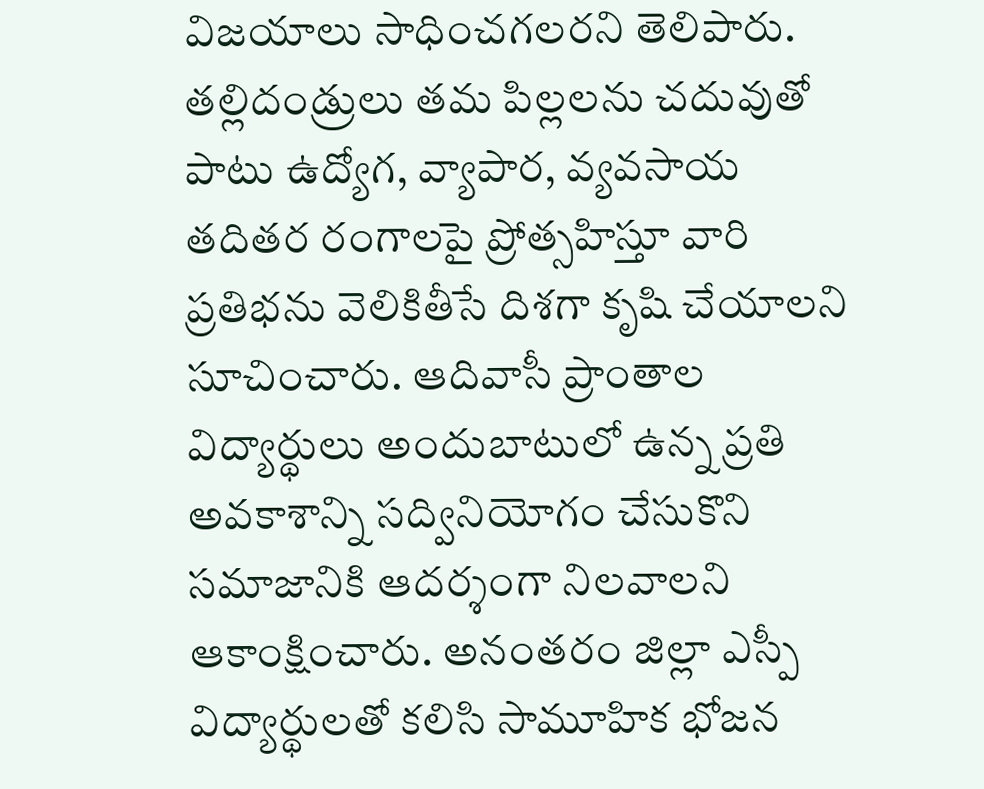విజయాలు సాధించగలరని తెలిపారు.
తల్లిదండ్రులు తమ పిల్లలను చదువుతో పాటు ఉద్యోగ, వ్యాపార, వ్యవసాయ తదితర రంగాలపై ప్రోత్సహిస్తూ వారి ప్రతిభను వెలికితీసే దిశగా కృషి చేయాలని సూచించారు. ఆదివాసీ ప్రాంతాల విద్యార్థులు అందుబాటులో ఉన్న ప్రతి అవకాశాన్ని సద్వినియోగం చేసుకొని సమాజానికి ఆదర్శంగా నిలవాలని ఆకాంక్షించారు. అనంతరం జిల్లా ఎస్పీ విద్యార్థులతో కలిసి సామూహిక భోజన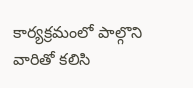కార్యక్రమంలో పాల్గొని వారితో కలిసి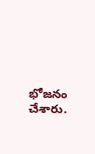భోజనం చేశారు.